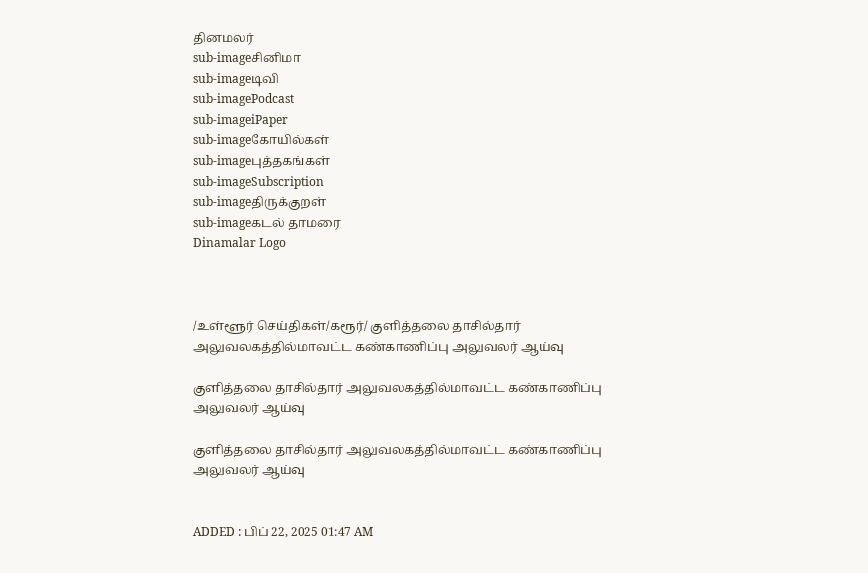தினமலர்
sub-imageசினிமா
sub-imageடிவி
sub-imagePodcast
sub-imageiPaper
sub-imageகோயில்கள்
sub-imageபுத்தகங்கள்
sub-imageSubscription
sub-imageதிருக்குறள்
sub-imageகடல் தாமரை
Dinamalar Logo



/உள்ளூர் செய்திகள்/கரூர்/ குளித்தலை தாசில்தார் அலுவலகத்தில்மாவட்ட கண்காணிப்பு அலுவலர் ஆய்வு

குளித்தலை தாசில்தார் அலுவலகத்தில்மாவட்ட கண்காணிப்பு அலுவலர் ஆய்வு

குளித்தலை தாசில்தார் அலுவலகத்தில்மாவட்ட கண்காணிப்பு அலுவலர் ஆய்வு


ADDED : பிப் 22, 2025 01:47 AM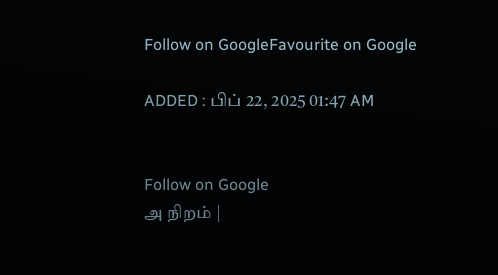Follow on GoogleFavourite on Google

ADDED : பிப் 22, 2025 01:47 AM


Follow on Google
அ நிறம் |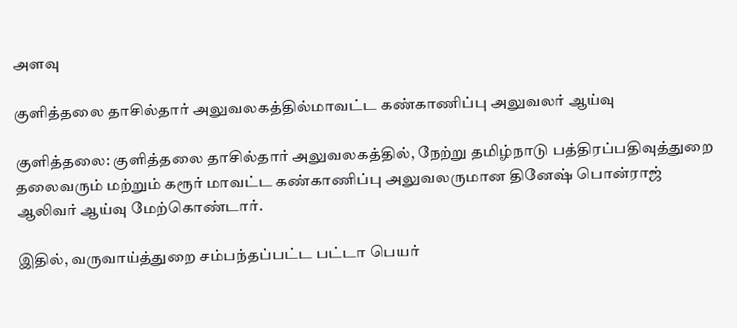அளவு

குளித்தலை தாசில்தார் அலுவலகத்தில்மாவட்ட கண்காணிப்பு அலுவலர் ஆய்வு

குளித்தலை: குளித்தலை தாசில்தார் அலுவலகத்தில், நேற்று தமிழ்நாடு பத்திரப்பதிவுத்துறை தலைவரும் மற்றும் கரூர் மாவட்ட கண்காணிப்பு அலுவலருமான தினேஷ் பொன்ராஜ் ஆலிவர் ஆய்வு மேற்கொண்டார்.

இதில், வருவாய்த்துறை சம்பந்தப்பட்ட பட்டா பெயர்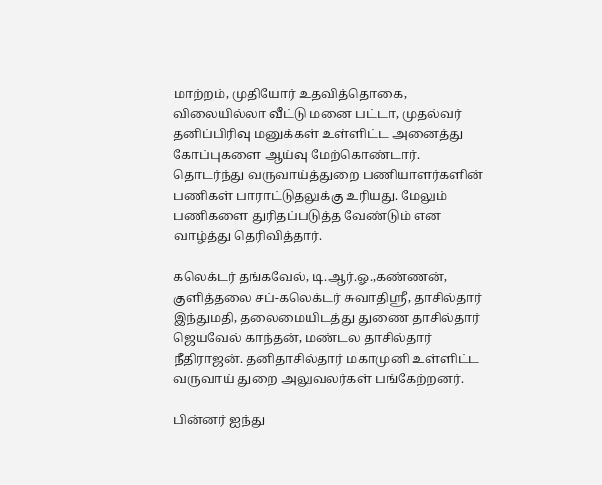மாற்றம், முதியோர் உதவித்தொகை, விலையில்லா வீட்டு மனை பட்டா, முதல்வர் தனிப்பிரிவு மனுக்கள் உள்ளிட்ட அனைத்து கோப்புகளை ஆய்வு மேற்கொண்டார். தொடர்ந்து வருவாய்த்துறை பணியாளர்களின் பணிகள் பாராட்டுதலுக்கு உரியது. மேலும் பணிகளை துரிதப்படுத்த வேண்டும் என வாழ்த்து தெரிவித்தார்.

கலெக்டர் தங்கவேல், டி.ஆர்.ஓ.,கண்ணன், குளித்தலை சப்-கலெக்டர் சுவாதிஸ்ரீ, தாசில்தார் இந்துமதி, தலைமையிடத்து துணை தாசில்தார் ஜெயவேல் காந்தன், மண்டல தாசில்தார் நீதிராஜன். தனிதாசில்தார் மகாமுனி உள்ளிட்ட வருவாய் துறை அலுவலர்கள் பங்கேற்றனர்.

பின்னர் ஐந்து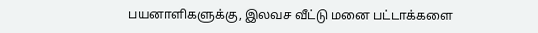பயனாளிகளுக்கு, இலவச வீட்டு மனை பட்டாக்களை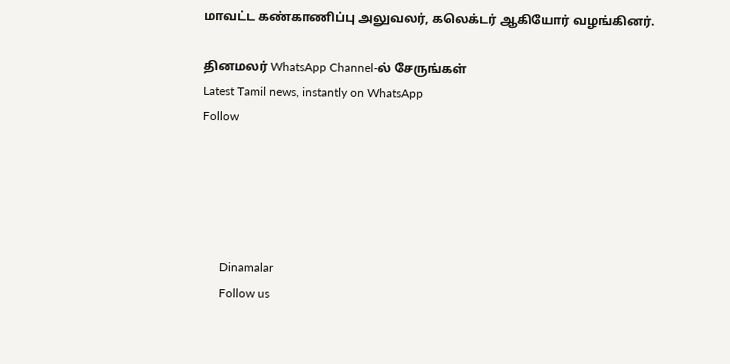மாவட்ட கண்காணிப்பு அலுவலர், கலெக்டர் ஆகியோர் வழங்கினர்.

தினமலர் WhatsApp Channel-ல் சேருங்கள்
Latest Tamil news, instantly on WhatsApp
Follow





      Dinamalar
      Follow us